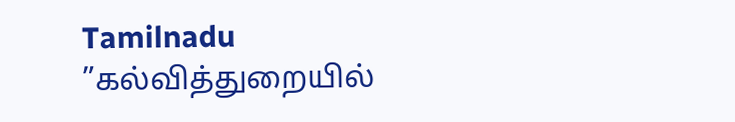Tamilnadu
”கல்வித்துறையில்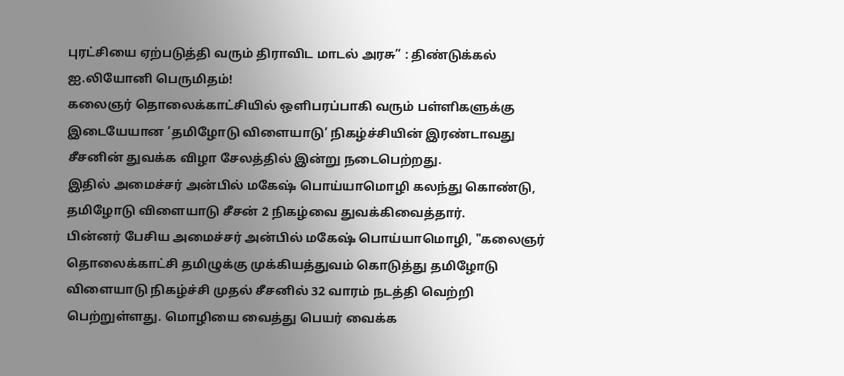புரட்சியை ஏற்படுத்தி வரும் திராவிட மாடல் அரசு” : திண்டுக்கல் ஐ.லியோனி பெருமிதம்!
கலைஞர் தொலைக்காட்சியில் ஒளிபரப்பாகி வரும் பள்ளிகளுக்கு இடையேயான ’தமிழோடு விளையாடு’ நிகழ்ச்சியின் இரண்டாவது சீசனின் துவக்க விழா சேலத்தில் இன்று நடைபெற்றது.
இதில் அமைச்சர் அன்பில் மகேஷ் பொய்யாமொழி கலந்து கொண்டு, தமிழோடு விளையாடு சீசன் 2 நிகழ்வை துவக்கிவைத்தார்.
பின்னர் பேசிய அமைச்சர் அன்பில் மகேஷ் பொய்யாமொழி, "கலைஞர் தொலைக்காட்சி தமிழுக்கு முக்கியத்துவம் கொடுத்து தமிழோடு விளையாடு நிகழ்ச்சி முதல் சீசனில் 32 வாரம் நடத்தி வெற்றி பெற்றுள்ளது. மொழியை வைத்து பெயர் வைக்க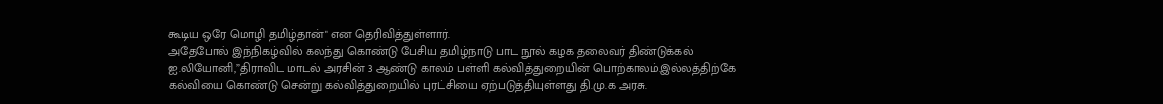கூடிய ஒரே மொழி தமிழ்தான்" என தெரிவித்துள்ளார்.
அதேபோல் இந்நிகழ்வில் கலந்து கொண்டு பேசிய தமிழ்நாடு பாட நூல் கழக தலைவர் திண்டுக்கல் ஐ.லியோனி,”திராவிட மாடல் அரசின் 3 ஆண்டு காலம் பள்ளி கல்வித்துறையின் பொற்காலம்.இல்லத்திற்கே கல்வியை கொண்டு சென்று கல்வித்துறையில் புரட்சியை ஏற்படுத்தியுள்ளது தி.மு.க அரசு.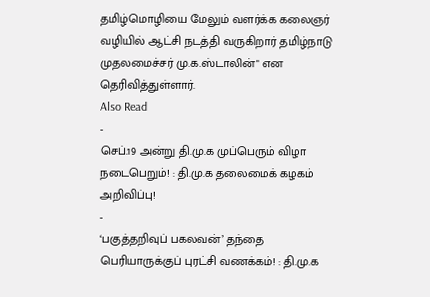தமிழ்மொழியை மேலும் வளர்க்க கலைஞர் வழியில் ஆட்சி நடத்தி வருகிறார் தமிழ்நாடு முதலமைச்சர் மு.க.ஸ்டாலின்" என தெரிவித்துள்ளார்.
Also Read
-
செப்.19 அன்று தி.மு.க முப்பெரும் விழா நடைபெறும்! : தி.மு.க தலைமைக் கழகம் அறிவிப்பு!
-
‘பகுத்தறிவுப் பகலவன்’ தந்தை பெரியாருக்குப் புரட்சி வணக்கம்! : தி.மு.க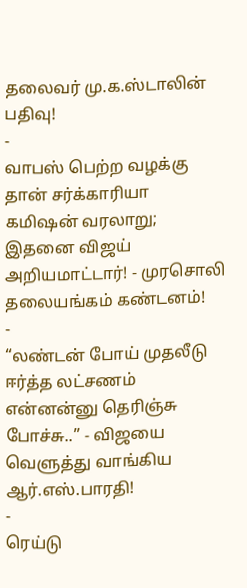தலைவர் மு.க.ஸ்டாலின் பதிவு!
-
வாபஸ் பெற்ற வழக்கு தான் சர்க்காரியா கமிஷன் வரலாறு; இதனை விஜய் அறியமாட்டார்! - முரசொலி தலையங்கம் கண்டனம்!
-
“லண்டன் போய் முதலீடு ஈர்த்த லட்சணம் என்னன்னு தெரிஞ்சு போச்சு..” - விஜயை வெளுத்து வாங்கிய ஆர்.எஸ்.பாரதி!
-
ரெய்டு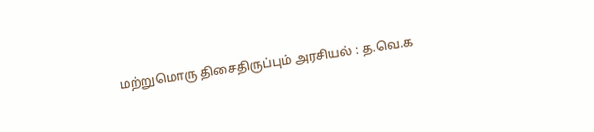மற்றுமொரு திசைதிருப்பும் அரசியல் : த.வெ.க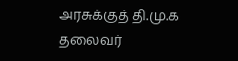அரசுக்குத் தி.மு.க தலைவர்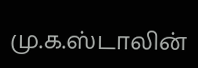மு.க.ஸ்டாலின்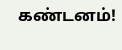கண்டனம்!